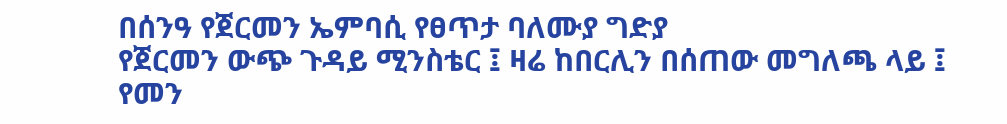በሰንዓ የጀርመን ኤምባሲ የፀጥታ ባለሙያ ግድያ
የጀርመን ውጭ ጉዳይ ሚንስቴር ፤ ዛሬ ከበርሊን በሰጠው መግለጫ ላይ ፤ የመን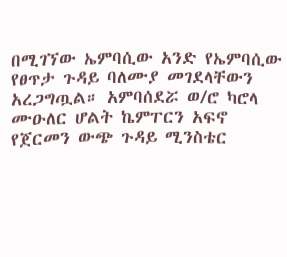በሚገኘው ኤምባሲው አንድ የኤምባሲው የፀጥታ ጉዳይ ባለሙያ መገደላቸውን አረጋግጧል። አምባሰደሯ ወ/ሮ ካሮላ ሙዑለር ሆልት ኬምፐርን አፍኖ
የጀርመን ውጭ ጉዳይ ሚንስቴር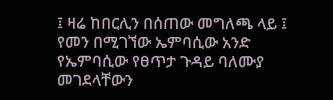፤ ዛሬ ከበርሊን በሰጠው መግለጫ ላይ ፤ የመን በሚገኘው ኤምባሲው አንድ የኤምባሲው የፀጥታ ጉዳይ ባለሙያ መገደላቸውን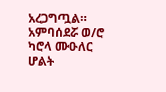አረጋግጧል። አምባሰደሯ ወ/ሮ ካሮላ ሙዑለር ሆልት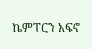ኬምፐርን አፍኖ